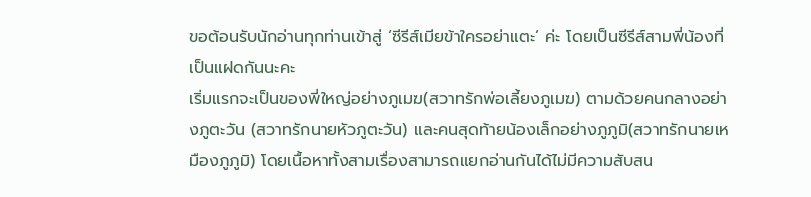ขอต้อนรับนักอ่านทุกท่านเข้าสู่ ‘ซีรีส์เมียข้าใครอย่าแตะ’ ค่ะ โดยเป็นซีรีส์สามพี่น้องที่เป็นแฝดกันนะคะ
เริ่มแรกจะเป็นของพี่ใหญ่อย่างภูเมฆ(สวาทรักพ่อเลี้ยงภูเมฆ) ตามด้วยคนกลางอย่างภูตะวัน (สวาทรักนายหัวภูตะวัน) และคนสุดท้ายน้องเล็กอย่างภูภูมิ(สวาทรักนายเหมืองภูภูมิ) โดยเนื้อหาทั้งสามเรื่องสามารถแยกอ่านกันได้ไม่มีความสับสน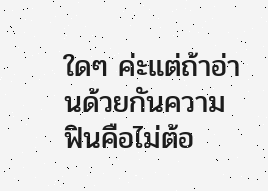ใดๆ ค่ะแต่ถ้าอ่านด้วยกันความฟินคือไม่ต้อ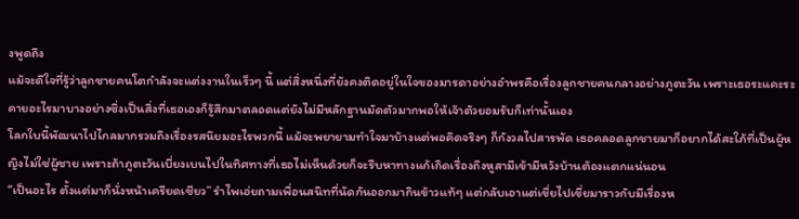งพูดถึง
แม้จะดีใจที่รู้ว่าลูกชายคนโตกำลังจะแต่งงานในเร็วๆ นี้ แต่สิ่งหนึ่งที่ยังคงติดอยู่ในใจของมารดาอย่างอำพรคือเรื่องลูกชายคนกลางอย่างภูตะวัน เพราะเธอระแคะระคายอะไรมาบางอย่างซึ่งเป็นสิ่งที่เธอเองก็รู้สึกมาตลอดแต่ยังไม่มีหลักฐานมัดตัวมากพอให้เจ้าตัวยอมรับก็เท่านั้นเอง
โลกใบนี้พัฒนาไปไกลมากรวมถึงเรื่องรสนิยมอะไรพวกนี้ แม้จะพยายามทำใจมาบ้างแต่พอคิดจริงๆ ก็กังวลไปสารพัด เธอคลอดลูกชายมาก็อยากได้สะใภ้ที่เป็นผู้หญิงไม่ใช่ผู้ชาย เพราะถ้าภูตะวันเบี่ยงเบนไปในทิศทางที่เธอไม่เห็นด้วยก็จะรีบหาทางแก้เกิดเรื่องถึงหูสามีเข้ามีหวังบ้านต้องแตกแน่นอน
“เป็นอะไร ตั้งแต่มาก็นั่งหน้าเครียดเชียว” รำไพเอ่ยถามเพื่อนสนิทที่นัดกันออกมากินข้าวแท้ๆ แต่กลับเอาแต่เขี่ยไปเขี่ยมาราวกับมีเรื่องห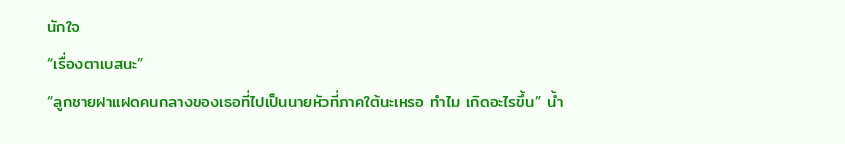นักใจ
“เรื่องตาเบสนะ”
“ลูกชายฝาแฝดคนกลางของเธอที่ไปเป็นนายหัวที่ภาคใต้นะเหรอ ทำไม เกิดอะไรขึ้น” น้ำ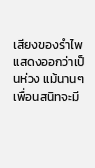เสียงของรำไพแสดงออกว่าเป็นห่วง แม้นานๆ เพื่อนสนิทจะมี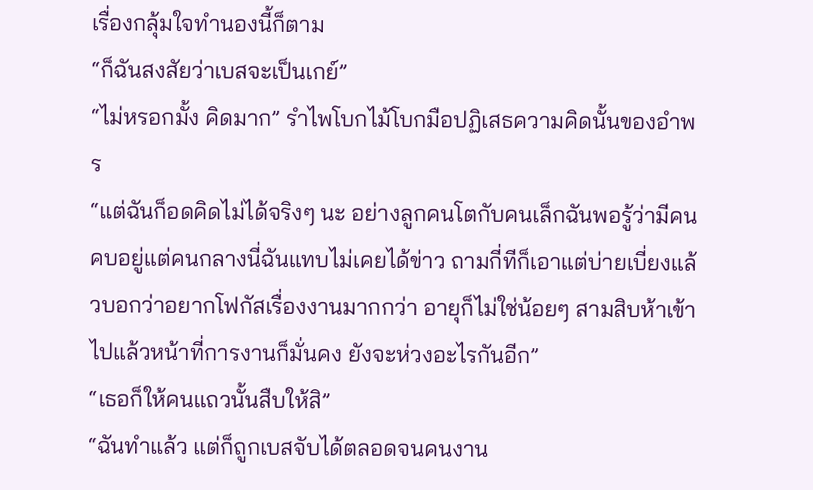เรื่องกลุ้มใจทำนองนี้ก็ตาม
“ก็ฉันสงสัยว่าเบสจะเป็นเกย์”
“ไม่หรอกมั้ง คิดมาก” รำไพโบกไม้โบกมือปฏิเสธความคิดนั้นของอำพร
“แต่ฉันก็อดคิดไม่ได้จริงๆ นะ อย่างลูกคนโตกับคนเล็กฉันพอรู้ว่ามีคนคบอยู่แต่คนกลางนี่ฉันแทบไม่เคยได้ข่าว ถามกี่ทีก็เอาแต่บ่ายเบี่ยงแล้วบอกว่าอยากโฟกัสเรื่องงานมากกว่า อายุก็ไม่ใช่น้อยๆ สามสิบห้าเข้าไปแล้วหน้าที่การงานก็มั่นคง ยังจะห่วงอะไรกันอีก”
“เธอก็ให้คนแถวนั้นสืบให้สิ”
“ฉันทำแล้ว แต่ก็ถูกเบสจับได้ตลอดจนคนงาน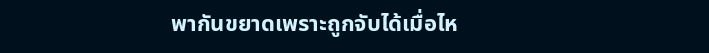พากันขยาดเพราะถูกจับได้เมื่อไห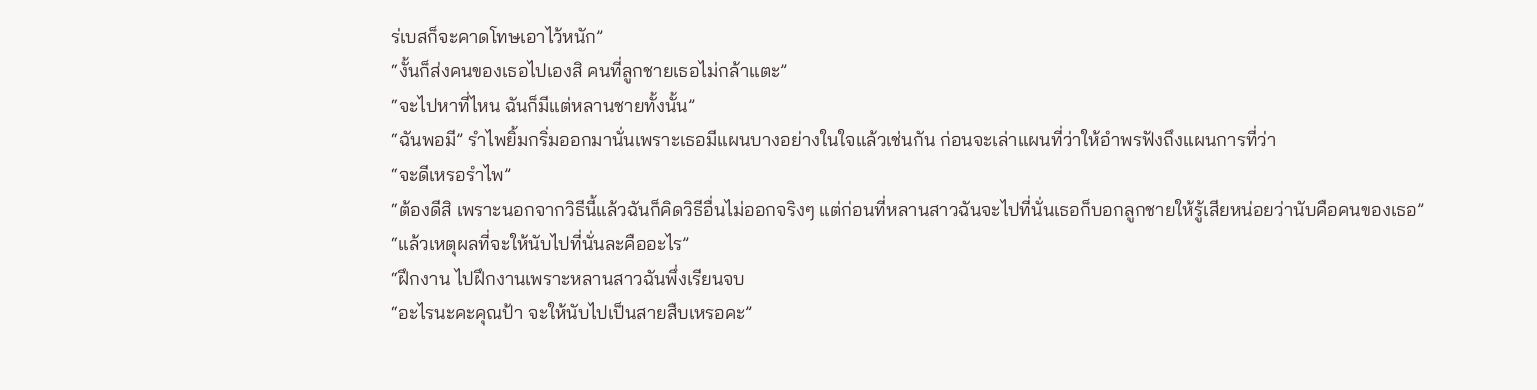ร่เบสก็จะคาดโทษเอาไว้หนัก”
“งั้นก็ส่งคนของเธอไปเองสิ คนที่ลูกชายเธอไม่กล้าแตะ”
“จะไปหาที่ไหน ฉันก็มีแต่หลานชายทั้งนั้น”
“ฉันพอมี” รำไพยิ้มกริ่มออกมานั่นเพราะเธอมีแผนบางอย่างในใจแล้วเช่นกัน ก่อนจะเล่าแผนที่ว่าให้อำพรฟังถึงแผนการที่ว่า
“จะดีเหรอรำไพ”
“ต้องดีสิ เพราะนอกจากวิธีนี้แล้วฉันก็คิดวิธีอื่นไม่ออกจริงๆ แต่ก่อนที่หลานสาวฉันจะไปที่นั่นเธอก็บอกลูกชายให้รู้เสียหน่อยว่านับคือคนของเธอ”
“แล้วเหตุผลที่จะให้นับไปที่นั่นละคืออะไร”
“ฝึกงาน ไปฝึกงานเพราะหลานสาวฉันพึ่งเรียนจบ
“อะไรนะคะคุณป้า จะให้นับไปเป็นสายสืบเหรอคะ”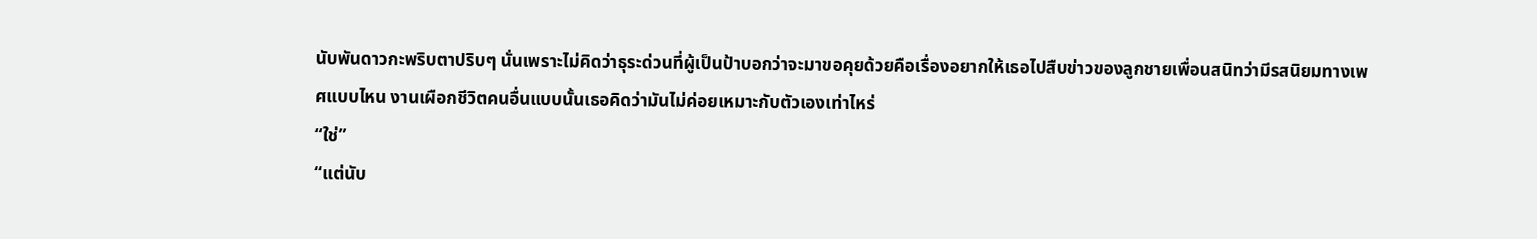นับพันดาวกะพริบตาปริบๆ นั่นเพราะไม่คิดว่าธุระด่วนที่ผู้เป็นป้าบอกว่าจะมาขอคุยด้วยคือเรื่องอยากให้เธอไปสืบข่าวของลูกชายเพื่อนสนิทว่ามีรสนิยมทางเพศแบบไหน งานเผือกชีวิตคนอื่นแบบนั้นเธอคิดว่ามันไม่ค่อยเหมาะกับตัวเองเท่าไหร่
“ใช่”
“แต่นับ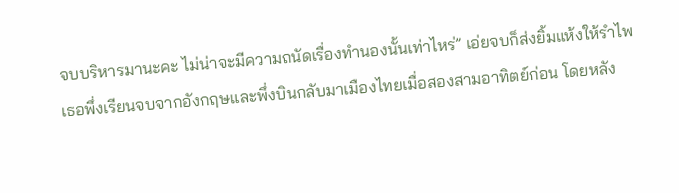จบบริหารมานะคะ ไม่น่าจะมีความถนัดเรื่องทำนองนั้นเท่าไหร่” เอ่ยจบก็ส่งยิ้มแห้งให้รำไพ เธอพึ่งเรียนจบจากอังกฤษและพึ่งบินกลับมาเมืองไทยเมื่อสองสามอาทิตย์ก่อน โดยหลัง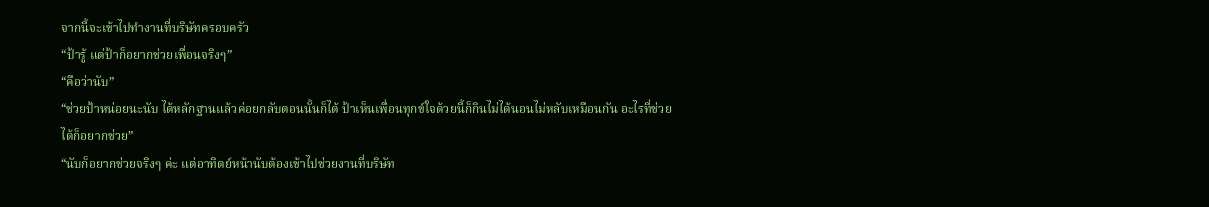จากนี้จะเข้าไปทำงานที่บริษัทครอบครัว
“ป้ารู้ แต่ป้าก็อยากช่วยเพื่อนจริงๆ”
“คือว่านับ”
“ช่วยป้าหน่อยนะนับ ได้หลักฐานแล้วค่อยกลับตอนนั้นก็ได้ ป้าเห็นเพื่อนทุกข์ใจด้วยนี้ก็กินไม่ได้นอนไม่หลับเหมือนกัน อะไรที่ช่วยได้ก็อยากช่วย”
“นับก็อยากช่วยจริงๆ ค่ะ แต่อาทิตย์หน้านับต้องเข้าไปช่วยงานที่บริษัท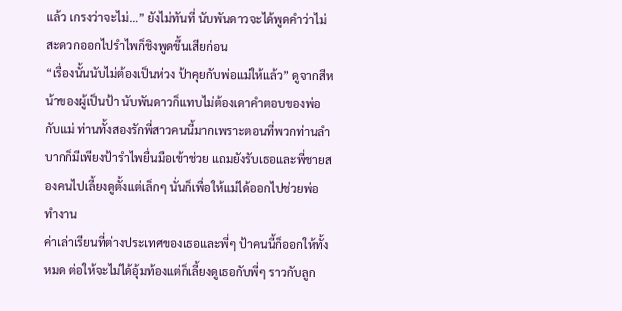แล้ว เกรงว่าจะไม่…” ยังไม่ทันที่ นับพันดาวจะได้พูดคำว่าไม่สะดวกออกไปรำไพก็ชิงพูดขึ้นเสียก่อน
“เรื่องนั้นนับไม่ต้องเป็นห่วง ป้าคุยกับพ่อแม่ให้แล้ว” ดูจากสีหน้าของผู้เป็นป้า นับพันดาวก็แทบไม่ต้องเดาคำตอบของพ่อกับแม่ ท่านทั้งสองรักพี่สาวคนนี้มากเพราะตอนที่พวกท่านลำบากก็มีเพียงป้ารำไพยื่นมือเข้าช่วย แถมยังรับเธอและพี่ชายสองคนไปเลี้ยงดูตั้งแต่เล็กๆ นั่นก็เพื่อให้แม่ได้ออกไปช่วยพ่อทำงาน
ค่าเล่าเรียนที่ต่างประเทศของเธอและพี่ๆ ป้าคนนี้ก็ออกให้ทั้งหมด ต่อให้จะไม่ได้อุ้มท้องแต่ก็เลี้ยงดูเธอกับพี่ๆ ราวกับลูก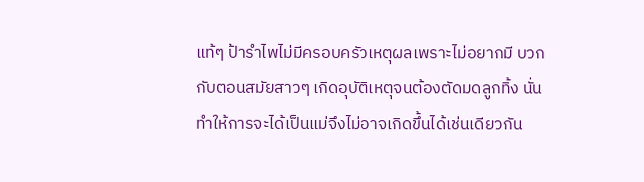แท้ๆ ป้ารำไพไม่มีครอบครัวเหตุผลเพราะไม่อยากมี บวกกับตอนสมัยสาวๆ เกิดอุบัติเหตุจนต้องตัดมดลูกทิ้ง นั่นทำให้การจะได้เป็นแม่จึงไม่อาจเกิดขึ้นได้เช่นเดียวกัน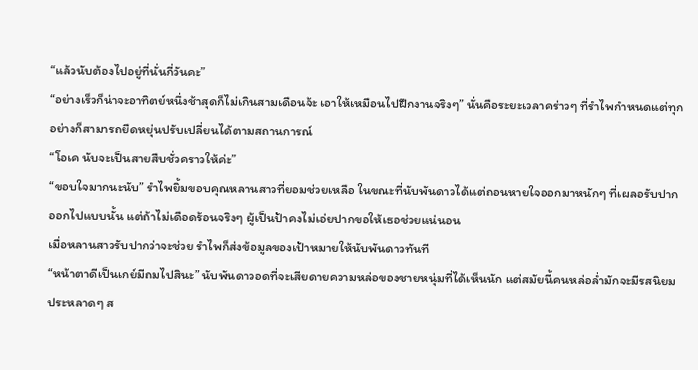“แล้วนับต้องไปอยู่ที่นั่นกี่วันคะ”
“อย่างเร็วก็น่าจะอาทิตย์หนึ่งช้าสุดก็ไม่เกินสามเดือนจ้ะ เอาให้เหมือนไปฝึกงานจริงๆ” นั่นคือระยะเวลาคร่าวๆ ที่รำไพกำหนดแต่ทุกอย่างก็สามารถยืดหยุ่นปรับเปลี่ยนได้ตามสถานการณ์
“โอเค นับจะเป็นสายสืบชั่วคราวให้ค่ะ”
“ขอบใจมากนะนับ” รำไพยิ้มขอบคุณหลานสาวที่ยอมช่วยเหลือ ในขณะที่นับพันดาวได้แต่ถอนหายใจออกมาหนักๆ ที่เผลอรับปากออกไปแบบนั้น แต่ถ้าไม่เดือดร้อนจริงๆ ผู้เป็นป้าคงไม่เอ่ยปากขอให้เธอช่วยแน่นอน
เมื่อหลานสาวรับปากว่าจะช่วย รำไพก็ส่งข้อมูลของเป้าหมายให้นับพันดาวทันที
“หน้าตาดีเป็นเกย์มีถมไปสินะ” นับพันดาวอดที่จะเสียดายความหล่อของชายหนุ่มที่ได้เห็นนัก แต่สมัยนี้คนหล่อล่ำมักจะมีรสนิยมประหลาดๆ ส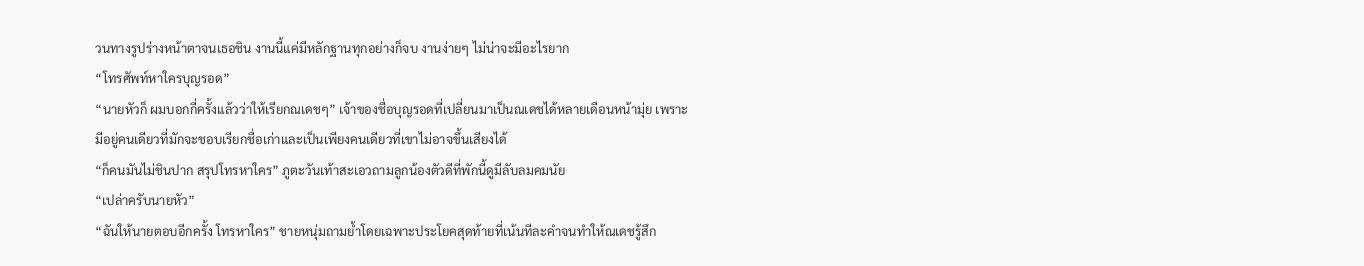วนทางรูปร่างหน้าตาจนเธอชิน งานนี้แค่มีหลักฐานทุกอย่างก็จบ งานง่ายๆ ไม่น่าจะมีอะไรยาก
“โทรศัพท์หาใครบุญรอด”
“นายหัวก็ ผมบอกกี่ครั้งแล้วว่าให้เรียกณเดชๆ” เจ้าของชื่อบุญรอดที่เปลี่ยนมาเป็นณเดชได้หลายเดือนหน้ามุ่ย เพราะมีอยู่คนเดียวที่มักจะชอบเรียกชื่อเก่าและเป็นเพียงคนเดียวที่เขาไม่อาจขึ้นเสียงได้
“ก็คนมันไม่ชินปาก สรุปโทรหาใคร” ภูตะวันเท้าสะเอวถามลูกน้องตัวดีที่พักนี้ดูมีลับลมคมนัย
“เปล่าครับนายหัว”
“ฉันให้นายตอบอีกครั้ง โทรหาใคร” ชายหนุ่มถามย้ำโดยเฉพาะประโยคสุดท้ายที่เน้นทีละคำจนทำให้ณเดชรู้สึก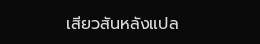เสียวสันหลังแปล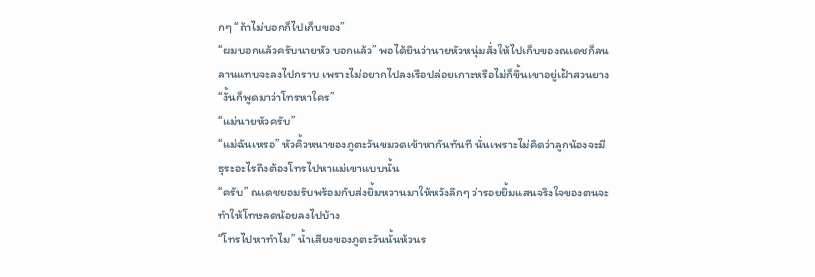กๆ “ถ้าไม่บอกก็ไปเก็บของ”
“ผมบอกแล้วครับนายหัว บอกแล้ว” พอได้ยินว่านายหัวหนุ่มสั่งให้ไปเก็บของณเดชก็ลนลานแทบจะลงไปกราบ เพราะไม่อยากไปลงเรือปล่อยเกาะหรือไม่ก็ขึ้นเขาอยู่เฝ้าสวนยาง
“งั้นก็พูดมาว่าโทรหาใคร”
“แม่นายหัวครับ”
“แม่ฉันเหรอ” หัวคิ้วหนาของภูตะวันขมวดเข้าหากันทันที นั่นเพราะไม่คิดว่าลูกน้องจะมีธุระอะไรถึงต้องโทรไปหาแม่เขาแบบนั้น
“ครับ” ณเดชยอมรับพร้อมกับส่งยิ้มหวานมาให้หวังลึกๆ ว่ารอยยิ้มแสนจริงใจของตนจะทำให้โทษลดน้อยลงไปบ้าง
“โทรไปหาทำไม” น้ำเสียงของภูตะวันนั้นห้วนร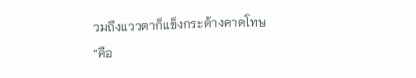วมถึงแววตาก็แข็งกระด้างคาดโทษ
“คือ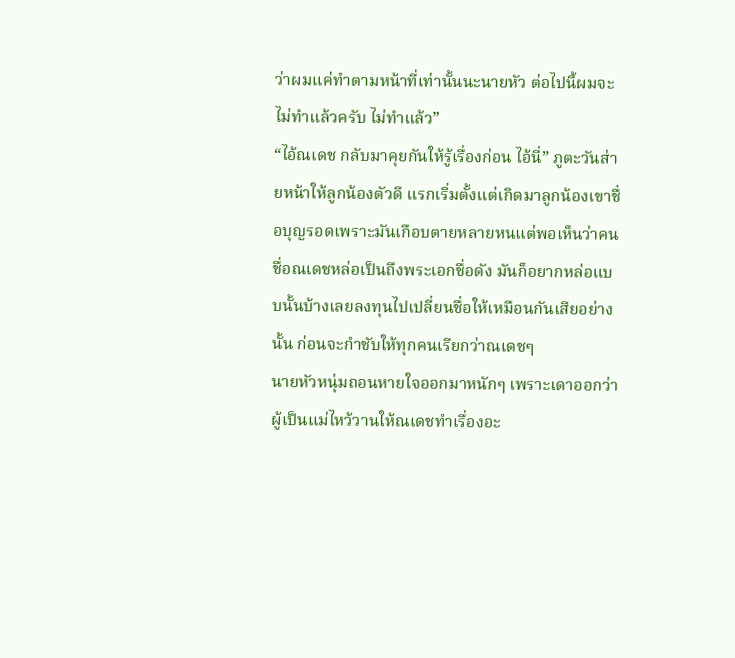ว่าผมแค่ทำตามหน้าที่เท่านั้นนะนายหัว ต่อไปนี้ผมจะไม่ทำแล้วครับ ไม่ทำแล้ว”
“ไอ้ณเดช กลับมาคุยกันให้รู้เรื่องก่อน ไอ้นี่” ภูตะวันส่ายหน้าให้ลูกน้องตัวดี แรกเริ่มตั้งแต่เกิดมาลูกน้องเขาชื่อบุญรอดเพราะมันเกือบตายหลายหนแต่พอเห็นว่าคนชื่อณเดชหล่อเป็นถึงพระเอกชื่อดัง มันก็อยากหล่อแบบนั้นบ้างเลยลงทุนไปเปลี่ยนชื่อให้เหมือนกันเสียอย่างนั้น ก่อนจะกำชับให้ทุกคนเรียกว่าณเดชๆ
นายหัวหนุ่มถอนหายใจออกมาหนักๆ เพราะเดาออกว่าผู้เป็นแม่ไหว้วานให้ณเดชทำเรื่องอะ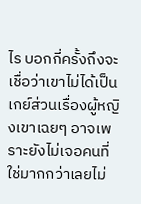ไร บอกกี่ครั้งถึงจะเชื่อว่าเขาไม่ได้เป็นเกย์ส่วนเรื่องผู้หญิงเขาเฉยๆ อาจเพราะยังไม่เจอคนที่ใช่มากกว่าเลยไม่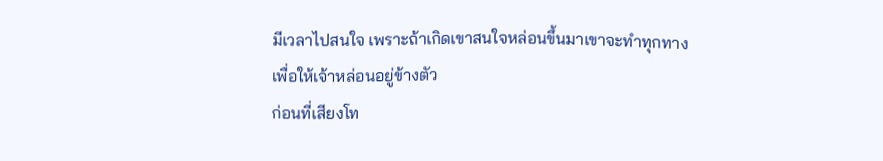มีเวลาไปสนใจ เพราะถ้าเกิดเขาสนใจหล่อนขึ้นมาเขาจะทำทุกทางเพื่อให้เจ้าหล่อนอยู่ข้างตัว
ก่อนที่เสียงโท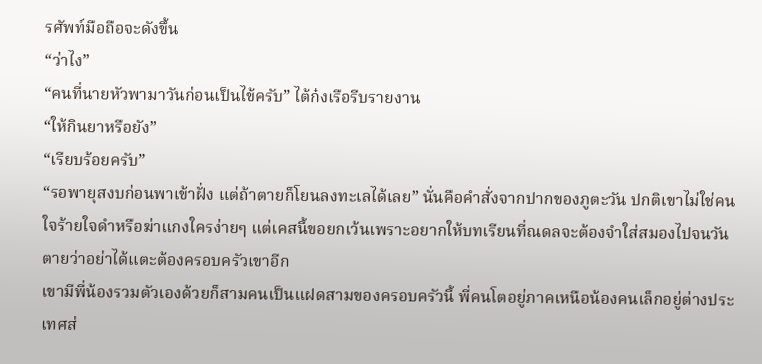รศัพท์มือถือจะดังขึ้น
“ว่าไง”
“คนที่นายหัวพามาวันก่อนเป็นไข้ครับ” ไต้ก๋งเรือรีบรายงาน
“ให้กินยาหรือยัง”
“เรียบร้อยครับ”
“รอพายุสงบก่อนพาเข้าฝั่ง แต่ถ้าตายก็โยนลงทะเลได้เลย” นั่นคือคำสั่งจากปากของภูตะวัน ปกติเขาไม่ใช่คนใจร้ายใจดำหรือฆ่าแกงใครง่ายๆ แต่เคสนี้ขอยกเว้นเพราะอยากให้บทเรียนที่ณดลจะต้องจำใส่สมองไปจนวันตายว่าอย่าได้แตะต้องครอบครัวเขาอีก
เขามีพี่น้องรวมตัวเองด้วยก็สามคนเป็นแฝดสามของครอบครัวนี้ พี่คนโตอยู่ภาคเหนือน้องคนเล็กอยู่ต่างประเทศส่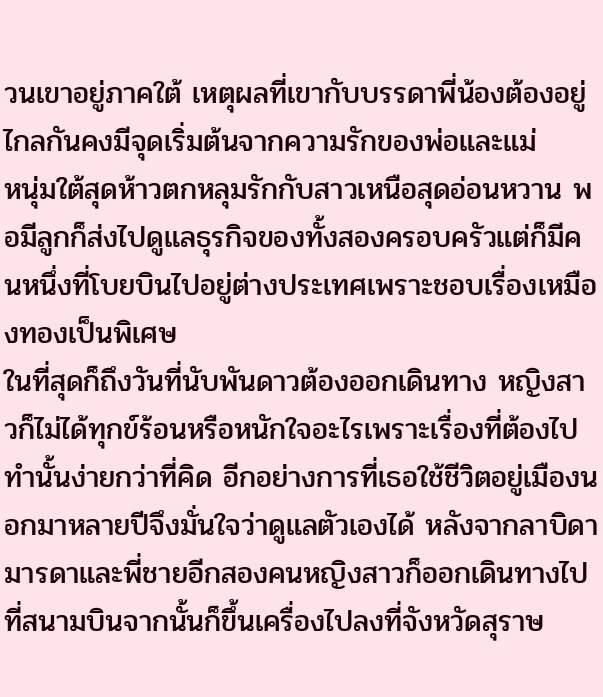วนเขาอยู่ภาคใต้ เหตุผลที่เขากับบรรดาพี่น้องต้องอยู่ไกลกันคงมีจุดเริ่มต้นจากความรักของพ่อและแม่
หนุ่มใต้สุดห้าวตกหลุมรักกับสาวเหนือสุดอ่อนหวาน พอมีลูกก็ส่งไปดูแลธุรกิจของทั้งสองครอบครัวแต่ก็มีคนหนึ่งที่โบยบินไปอยู่ต่างประเทศเพราะชอบเรื่องเหมืองทองเป็นพิเศษ
ในที่สุดก็ถึงวันที่นับพันดาวต้องออกเดินทาง หญิงสาวก็ไม่ได้ทุกข์ร้อนหรือหนักใจอะไรเพราะเรื่องที่ต้องไปทำนั้นง่ายกว่าที่คิด อีกอย่างการที่เธอใช้ชีวิตอยู่เมืองนอกมาหลายปีจึงมั่นใจว่าดูแลตัวเองได้ หลังจากลาบิดามารดาและพี่ชายอีกสองคนหญิงสาวก็ออกเดินทางไปที่สนามบินจากนั้นก็ขึ้นเครื่องไปลงที่จังหวัดสุราษ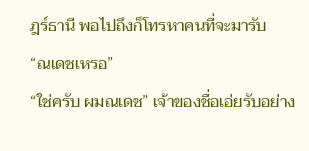ฎร์ธานี พอไปถึงก็โทรหาคนที่จะมารับ
“ณเดชเหรอ”
“ใช่ครับ ผมณเดช” เจ้าของชื่อเอ่ยรับอย่าง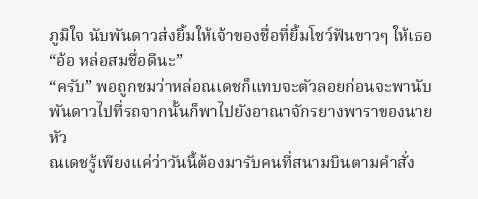ภูมิใจ นับพันดาวส่งยิ้มให้เจ้าของชื่อที่ยิ้มโชว์ฟันขาวๆ ให้เธอ
“อ้อ หล่อสมชื่อดีนะ”
“ครับ” พอถูกชมว่าหล่อณเดชก็แทบจะตัวลอยก่อนจะพานับพันดาวไปที่รถจากนั้นก็พาไปยังอาณาจักรยางพาราของนายหัว
ณเดชรู้เพียงแค่ว่าวันนี้ต้องมารับคนที่สนามบินตามคำสั่ง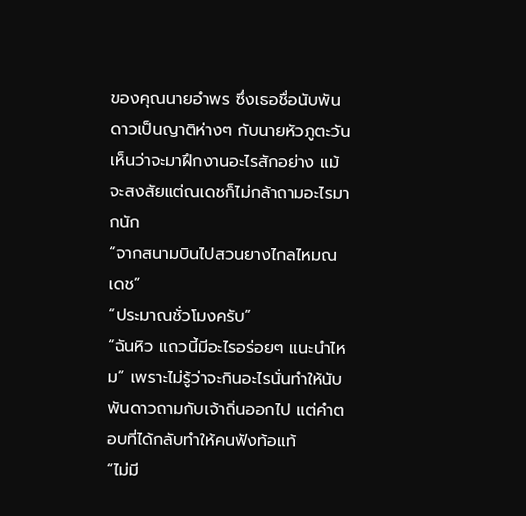ของคุณนายอำพร ซึ่งเธอชื่อนับพันดาวเป็นญาติห่างๆ กับนายหัวภูตะวันเห็นว่าจะมาฝึกงานอะไรสักอย่าง แม้จะสงสัยแต่ณเดชก็ไม่กล้าถามอะไรมากนัก
“จากสนามบินไปสวนยางไกลไหมณเดช”
“ประมาณชั่วโมงครับ”
“ฉันหิว แถวนี้มีอะไรอร่อยๆ แนะนำไหม” เพราะไม่รู้ว่าจะกินอะไรนั่นทำให้นับพันดาวถามกับเจ้าถิ่นออกไป แต่คำตอบที่ได้กลับทำให้คนฟังท้อแท้
“ไม่มี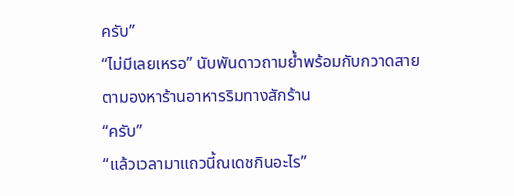ครับ”
“ไม่มีเลยเหรอ” นับพันดาวถามย้ำพร้อมกับกวาดสายตามองหาร้านอาหารริมทางสักร้าน
“ครับ”
“แล้วเวลามาแถวนี้ณเดชกินอะไร”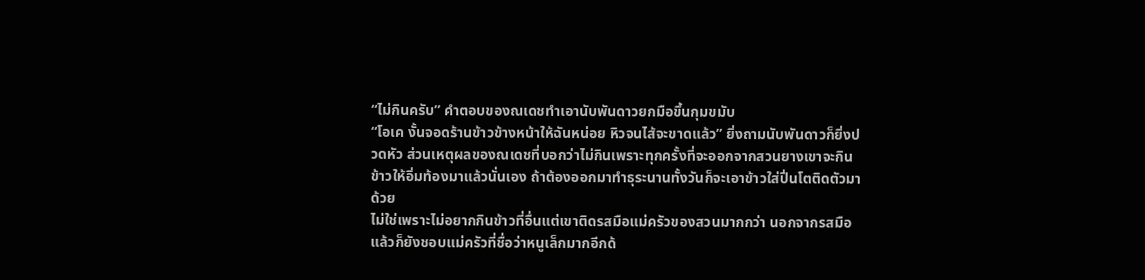“ไม่กินครับ” คำตอบของณเดชทำเอานับพันดาวยกมือขึ้นกุมขมับ
“โอเค งั้นจอดร้านข้าวข้างหน้าให้ฉันหน่อย หิวจนไส้จะขาดแล้ว” ยิ่งถามนับพันดาวก็ยิ่งปวดหัว ส่วนเหตุผลของณเดชที่บอกว่าไม่กินเพราะทุกครั้งที่จะออกจากสวนยางเขาจะกินข้าวให้อิ่มท้องมาแล้วนั่นเอง ถ้าต้องออกมาทำธุระนานทั้งวันก็จะเอาข้าวใส่ปิ่นโตติดตัวมาด้วย
ไม่ใช่เพราะไม่อยากกินข้าวที่อื่นแต่เขาติดรสมือแม่ครัวของสวนมากกว่า นอกจากรสมือแล้วก็ยังชอบแม่ครัวที่ชื่อว่าหนูเล็กมากอีกด้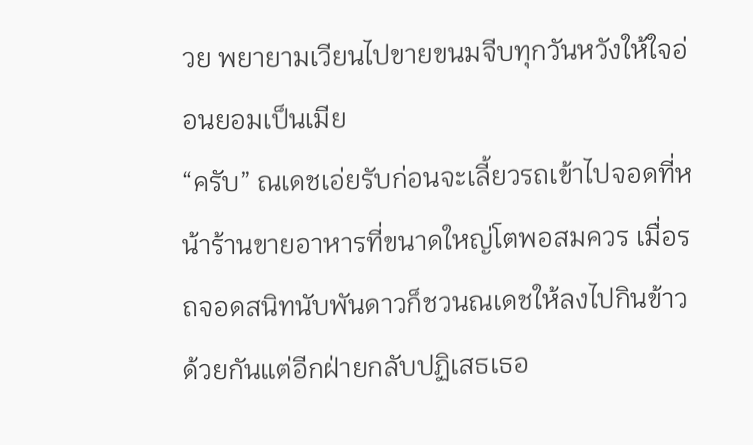วย พยายามเวียนไปขายขนมจีบทุกวันหวังให้ใจอ่อนยอมเป็นเมีย
“ครับ” ณเดชเอ่ยรับก่อนจะเลี้ยวรถเข้าไปจอดที่หน้าร้านขายอาหารที่ขนาดใหญ่โตพอสมควร เมื่อรถจอดสนิทนับพันดาวก็ชวนณเดชให้ลงไปกินข้าวด้วยกันแต่อีกฝ่ายกลับปฏิเสธเธอ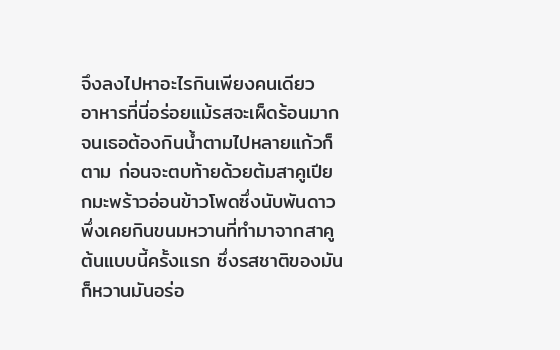จึงลงไปหาอะไรกินเพียงคนเดียว
อาหารที่นี่อร่อยแม้รสจะเผ็ดร้อนมากจนเธอต้องกินน้ำตามไปหลายแก้วก็ตาม ก่อนจะตบท้ายด้วยต้มสาคูเปียกมะพร้าวอ่อนข้าวโพดซึ่งนับพันดาวพึ่งเคยกินขนมหวานที่ทำมาจากสาคูต้นแบบนี้ครั้งแรก ซึ่งรสชาติของมันก็หวานมันอร่อ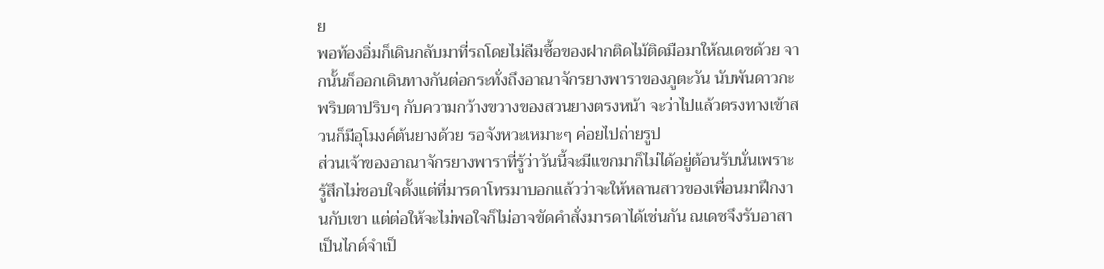ย
พอท้องอิ่มก็เดินกลับมาที่รถโดยไม่ลืมซื้อของฝากติดไม้ติดมือมาให้ณเดชด้วย จากนั้นก็ออกเดินทางกันต่อกระทั่งถึงอาณาจักรยางพาราของภูตะวัน นับพันดาวกะพริบตาปริบๆ กับความกว้างขวางของสวนยางตรงหน้า จะว่าไปแล้วตรงทางเข้าสวนก็มีอุโมงค์ต้นยางด้วย รอจังหวะเหมาะๆ ค่อยไปถ่ายรูป
ส่วนเจ้าของอาณาจักรยางพาราที่รู้ว่าวันนี้จะมีแขกมาก็ไม่ได้อยู่ต้อนรับนั่นเพราะรู้สึกไม่ชอบใจตั้งแต่ที่มารดาโทรมาบอกแล้วว่าจะให้หลานสาวของเพื่อนมาฝึกงานกับเขา แต่ต่อให้จะไม่พอใจก็ไม่อาจขัดคำสั่งมารดาได้เช่นกัน ณเดชจึงรับอาสาเป็นไกด์จำเป็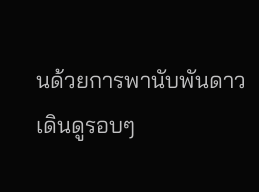นด้วยการพานับพันดาวเดินดูรอบๆ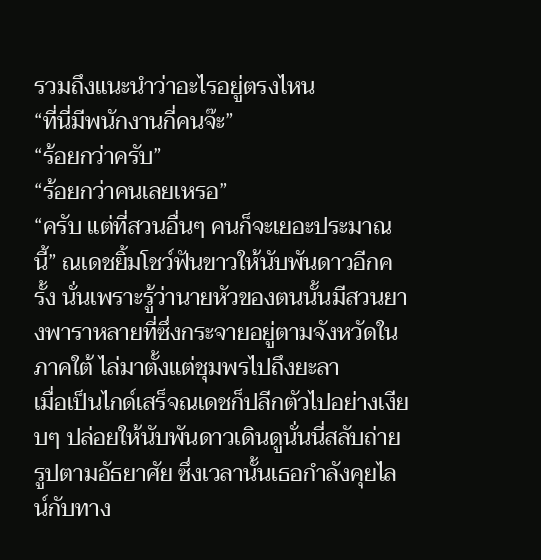รวมถึงแนะนำว่าอะไรอยู่ตรงไหน
“ที่นี่มีพนักงานกี่คนจ๊ะ”
“ร้อยกว่าครับ”
“ร้อยกว่าคนเลยเหรอ”
“ครับ แต่ที่สวนอื่นๆ คนก็จะเยอะประมาณนี้” ณเดชยิ้มโชว์ฟันขาวให้นับพันดาวอีกครั้ง นั่นเพราะรู้ว่านายหัวของตนนั้นมีสวนยางพาราหลายที่ซึ่งกระจายอยู่ตามจังหวัดในภาคใต้ ไล่มาตั้งแต่ชุมพรไปถึงยะลา
เมื่อเป็นไกด์เสร็จณเดชก็ปลีกตัวไปอย่างเงียบๆ ปล่อยให้นับพันดาวเดินดูนั่นนี่สลับถ่ายรูปตามอัธยาศัย ซึ่งเวลานั้นเธอกำลังคุยไลน์กับทาง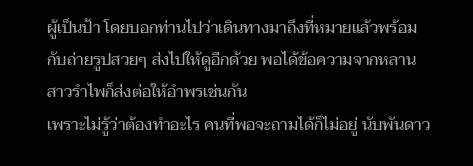ผู้เป็นป้า โดยบอกท่านไปว่าเดินทางมาถึงที่หมายแล้วพร้อมกับถ่ายรูปสวยๆ ส่งไปให้ดูอีกด้วย พอได้ข้อความจากหลานสาวรำไพก็ส่งต่อให้อำพรเช่นกัน
เพราะไม่รู้ว่าต้องทำอะไร คนที่พอจะถามได้ก็ไม่อยู่ นับพันดาว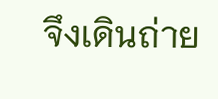จึงเดินถ่าย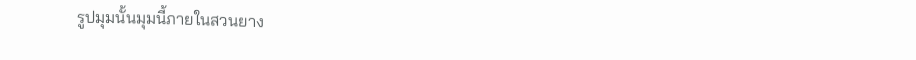รูปมุมนั้นมุมนี้ภายในสวนยาง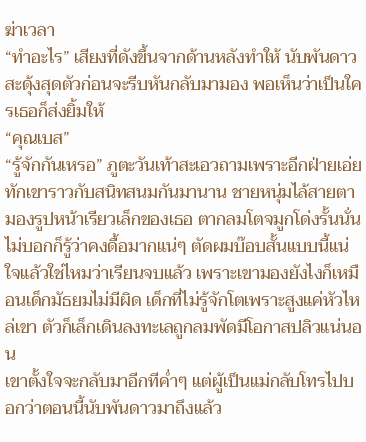ฆ่าเวลา
“ทำอะไร” เสียงที่ดังขึ้นจากด้านหลังทำให้ นับพันดาวสะดุ้งสุดตัวก่อนจะรีบหันกลับมามอง พอเห็นว่าเป็นใครเธอก็ส่งยิ้มให้
“คุณเบส”
“รู้จักกันเหรอ” ภูตะวันเท้าสะเอวถามเพราะอีกฝ่ายเอ่ยทักเขาราวกับสนิทสนมกันมานาน ชายหนุ่มไล้สายตามองรูปหน้าเรียวเล็กของเธอ ตากลมโตจมูกโด่งรั้นนั่นไม่บอกก็รู้ว่าคงดื้อมากแน่ๆ ตัดผมบ๊อบสั้นแบบนี้แน่ใจแล้วใช่ไหมว่าเรียนจบแล้ว เพราะเขามองยังไงก็เหมือนเด็กมัธยมไม่มีผิด เด็กที่ไม่รู้จักโตเพราะสูงแค่หัวไหล่เขา ตัวก็เล็กเดินลงทะเลถูกลมพัดมีโอกาสปลิวแน่นอน
เขาตั้งใจจะกลับมาอีกทีค่ำๆ แต่ผู้เป็นแม่กลับโทรไปบอกว่าตอนนี้นับพันดาวมาถึงแล้ว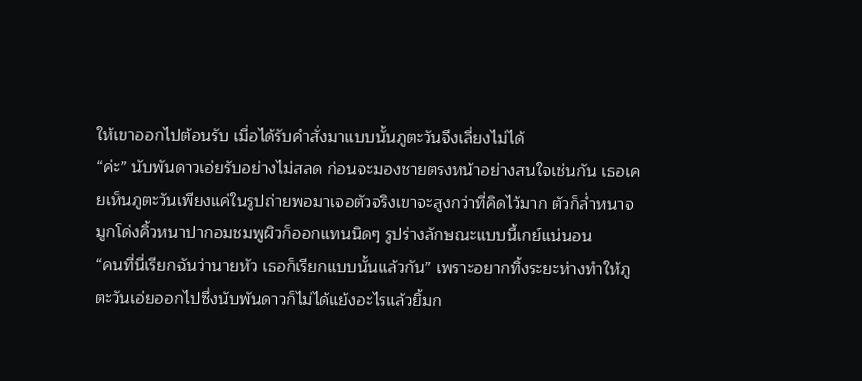ให้เขาออกไปต้อนรับ เมื่อได้รับคำสั่งมาแบบนั้นภูตะวันจึงเลี่ยงไม่ได้
“ค่ะ” นับพันดาวเอ่ยรับอย่างไม่สลด ก่อนจะมองชายตรงหน้าอย่างสนใจเช่นกัน เธอเคยเห็นภูตะวันเพียงแค่ในรูปถ่ายพอมาเจอตัวจริงเขาจะสูงกว่าที่คิดไว้มาก ตัวก็ล่ำหนาจมูกโด่งคิ้วหนาปากอมชมพูผิวก็ออกแทนนิดๆ รูปร่างลักษณะแบบนี้เกย์แน่นอน
“คนที่นี่เรียกฉันว่านายหัว เธอก็เรียกแบบนั้นแล้วกัน” เพราะอยากทิ้งระยะห่างทำให้ภูตะวันเอ่ยออกไปซึ่งนับพันดาวก็ไม่ได้แย้งอะไรแล้วยิ้มก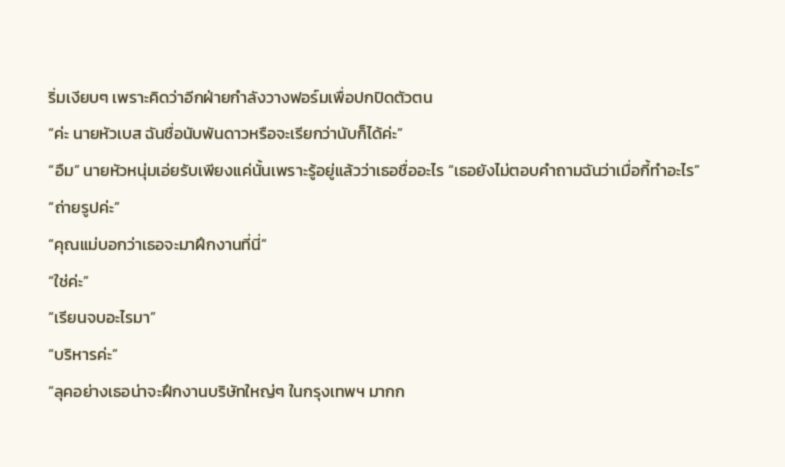ริ่มเงียบๆ เพราะคิดว่าอีกฝ่ายกำลังวางฟอร์มเพื่อปกปิดตัวตน
“ค่ะ นายหัวเบส ฉันชื่อนับพันดาวหรือจะเรียกว่านับก็ได้ค่ะ”
“อืม” นายหัวหนุ่มเอ่ยรับเพียงแค่นั้นเพราะรู้อยู่แล้วว่าเธอชื่ออะไร “เธอยังไม่ตอบคำถามฉันว่าเมื่อกี้ทำอะไร”
“ถ่ายรูปค่ะ”
“คุณแม่บอกว่าเธอจะมาฝึกงานที่นี่”
“ใช่ค่ะ”
“เรียนจบอะไรมา”
“บริหารค่ะ”
“ลุคอย่างเธอน่าจะฝึกงานบริษัทใหญ่ๆ ในกรุงเทพฯ มากก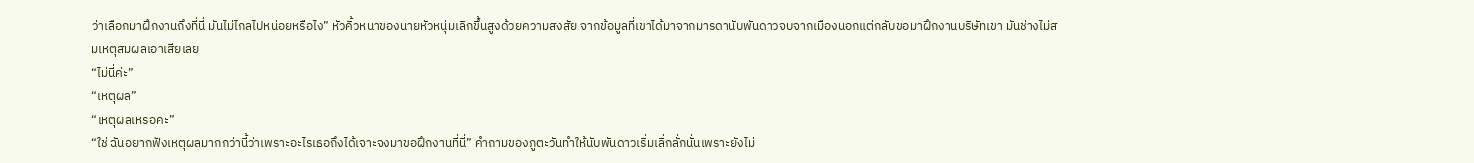ว่าเลือกมาฝึกงานถึงที่นี่ มันไม่ไกลไปหน่อยหรือไง” หัวคิ้วหนาของนายหัวหนุ่มเลิกขึ้นสูงด้วยความสงสัย จากข้อมูลที่เขาได้มาจากมารดานับพันดาวจบจากเมืองนอกแต่กลับขอมาฝึกงานบริษัทเขา มันช่างไม่สมเหตุสมผลเอาเสียเลย
“ไม่นี่ค่ะ”
“เหตุผล”
“เหตุผลเหรอคะ”
“ใช่ ฉันอยากฟังเหตุผลมากกว่านี้ว่าเพราะอะไรเธอถึงได้เจาะจงมาขอฝึกงานที่นี่” คำถามของภูตะวันทำให้นับพันดาวเริ่มเลิ่กลั่กนั่นเพราะยังไม่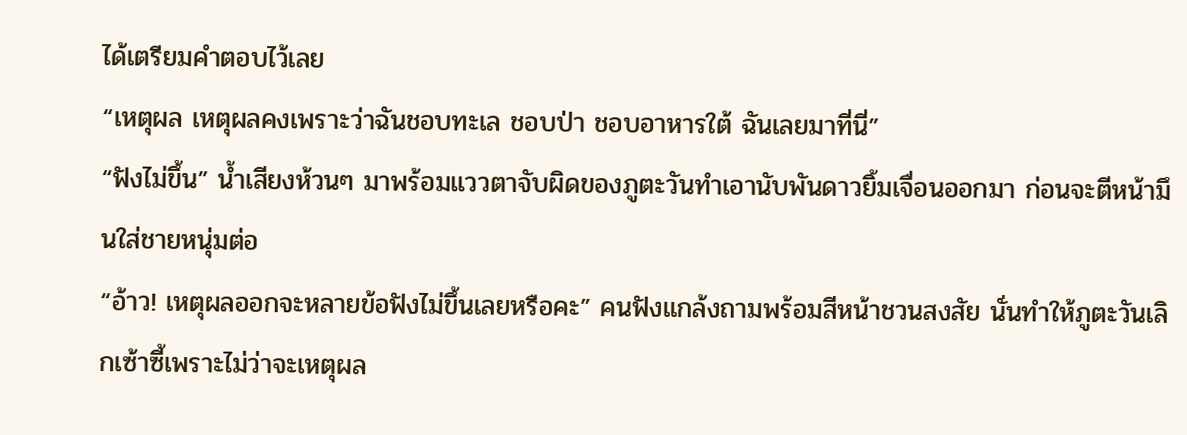ได้เตรียมคำตอบไว้เลย
“เหตุผล เหตุผลคงเพราะว่าฉันชอบทะเล ชอบป่า ชอบอาหารใต้ ฉันเลยมาที่นี่”
“ฟังไม่ขึ้น” น้ำเสียงห้วนๆ มาพร้อมแววตาจับผิดของภูตะวันทำเอานับพันดาวยิ้มเจื่อนออกมา ก่อนจะตีหน้ามึนใส่ชายหนุ่มต่อ
“อ้าว! เหตุผลออกจะหลายข้อฟังไม่ขึ้นเลยหรือคะ” คนฟังแกล้งถามพร้อมสีหน้าชวนสงสัย นั่นทำให้ภูตะวันเลิกเซ้าซี้เพราะไม่ว่าจะเหตุผล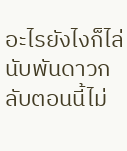อะไรยังไงก็ไล่นับพันดาวกลับตอนนี้ไม่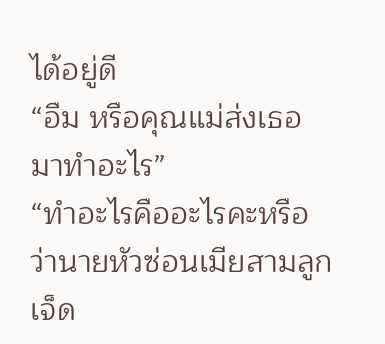ได้อยู่ดี
“อืม หรือคุณแม่ส่งเธอมาทำอะไร”
“ทำอะไรคืออะไรคะหรือว่านายหัวซ่อนเมียสามลูกเจ็ด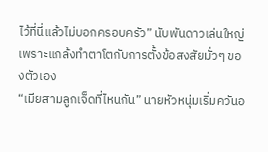ไว้ที่นี่แล้วไม่บอกครอบครัว” นับพันดาวเล่นใหญ่เพราะแกล้งทำตาโตกับการตั้งข้อสงสัยมั่วๆ ของตัวเอง
“เมียสามลูกเจ็ดที่ไหนกัน” นายหัวหนุ่มเริ่มควันอ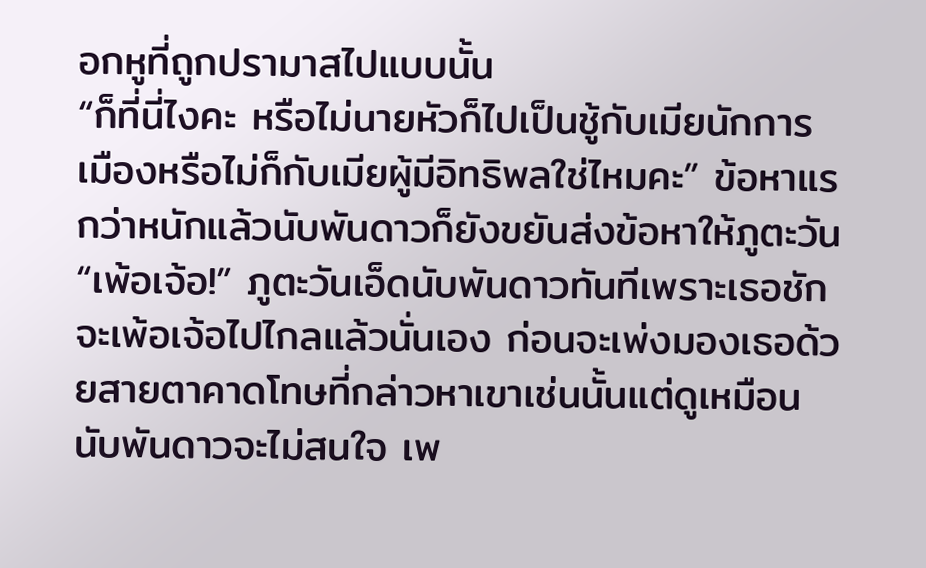อกหูที่ถูกปรามาสไปแบบนั้น
“ก็ที่นี่ไงคะ หรือไม่นายหัวก็ไปเป็นชู้กับเมียนักการเมืองหรือไม่ก็กับเมียผู้มีอิทธิพลใช่ไหมคะ” ข้อหาแรกว่าหนักแล้วนับพันดาวก็ยังขยันส่งข้อหาให้ภูตะวัน
“เพ้อเจ้อ!” ภูตะวันเอ็ดนับพันดาวทันทีเพราะเธอชักจะเพ้อเจ้อไปไกลแล้วนั่นเอง ก่อนจะเพ่งมองเธอด้วยสายตาคาดโทษที่กล่าวหาเขาเช่นนั้นแต่ดูเหมือน นับพันดาวจะไม่สนใจ เพ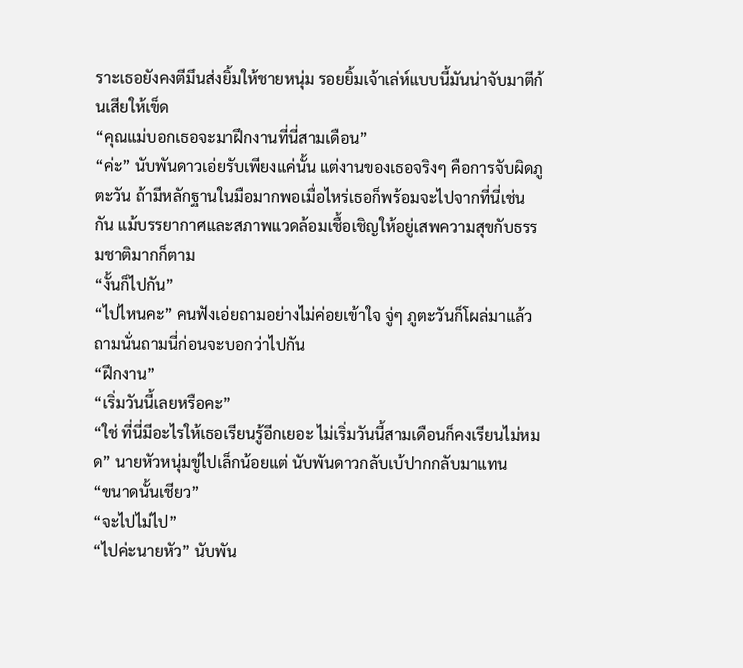ราะเธอยังคงตีมึนส่งยิ้มให้ชายหนุ่ม รอยยิ้มเจ้าเล่ห์แบบนี้มันน่าจับมาตีก้นเสียให้เข็ด
“คุณแม่บอกเธอจะมาฝึกงานที่นี่สามเดือน”
“ค่ะ” นับพันดาวเอ่ยรับเพียงแค่นั้น แต่งานของเธอจริงๆ คือการจับผิดภูตะวัน ถ้ามีหลักฐานในมือมากพอเมื่อไหร่เธอก็พร้อมจะไปจากที่นี่เช่นกัน แม้บรรยากาศและสภาพแวดล้อมเชื้อเชิญให้อยู่เสพความสุขกับธรรมชาติมากก็ตาม
“งั้นก็ไปกัน”
“ไปไหนคะ” คนฟังเอ่ยถามอย่างไม่ค่อยเข้าใจ จู่ๆ ภูตะวันก็โผล่มาแล้วถามนั่นถามนี่ก่อนจะบอกว่าไปกัน
“ฝึกงาน”
“เริ่มวันนี้เลยหรือคะ”
“ใช่ ที่นี่มีอะไรให้เธอเรียนรู้อีกเยอะ ไม่เริ่มวันนี้สามเดือนก็คงเรียนไม่หมด” นายหัวหนุ่มขู่ไปเล็กน้อยแต่ นับพันดาวกลับเบ้ปากกลับมาแทน
“ขนาดนั้นเชียว”
“จะไปไม่ไป”
“ไปค่ะนายหัว” นับพัน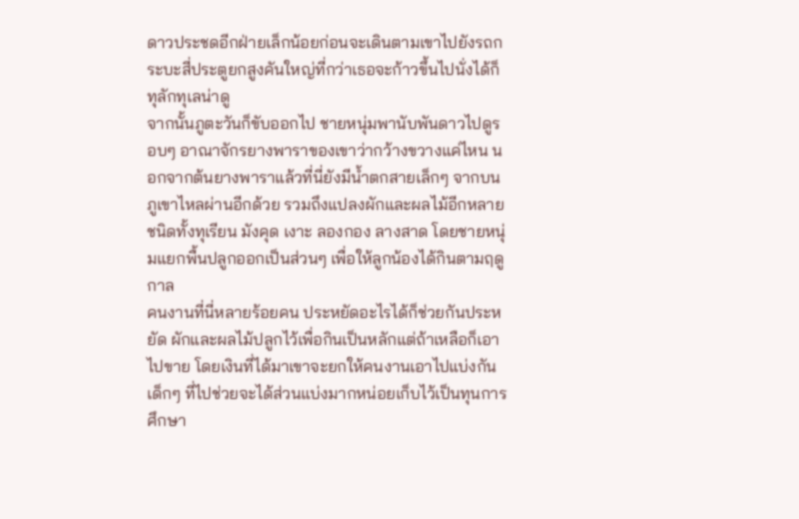ดาวประชดอีกฝ่ายเล็กน้อยก่อนจะเดินตามเขาไปยังรถกระบะสี่ประตูยกสูงคันใหญ่ที่กว่าเธอจะก้าวขึ้นไปนั่งได้ก็ทุลักทุเลน่าดู
จากนั้นภูตะวันก็ขับออกไป ชายหนุ่มพานับพันดาวไปดูรอบๆ อาณาจักรยางพาราของเขาว่ากว้างขวางแค่ไหน นอกจากต้นยางพาราแล้วที่นี่ยังมีน้ำตกสายเล็กๆ จากบนภูเขาไหลผ่านอีกด้วย รวมถึงแปลงผักและผลไม้อีกหลายชนิดทั้งทุเรียน มังคุด เงาะ ลองกอง ลางสาด โดยชายหนุ่มแยกพื้นปลูกออกเป็นส่วนๆ เพื่อให้ลูกน้องได้กินตามฤดูกาล
คนงานที่นี่หลายร้อยคน ประหยัดอะไรได้ก็ช่วยกันประหยัด ผักและผลไม้ปลูกไว้เพื่อกินเป็นหลักแต่ถ้าเหลือก็เอาไปขาย โดยเงินที่ได้มาเขาจะยกให้คนงานเอาไปแบ่งกัน เด็กๆ ที่ไปช่วยจะได้ส่วนแบ่งมากหน่อยเก็บไว้เป็นทุนการศึกษา